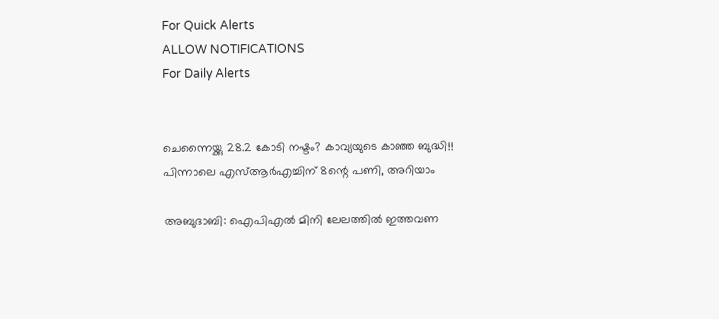For Quick Alerts
ALLOW NOTIFICATIONS
For Daily Alerts


ചെന്നൈയ്ക്കു 28.2 കോടി നഷ്ടം? കാവ്യയുടെ കാഞ്ഞ ബുദ്ധി!! പിന്നാലെ എസ്ആര്‍എച്ചിന് 8ന്റെ പണി, അറിയാം

അബുദാബി: ഐപിഎല്‍ മിനി ലേലത്തില്‍ ഇത്തവണ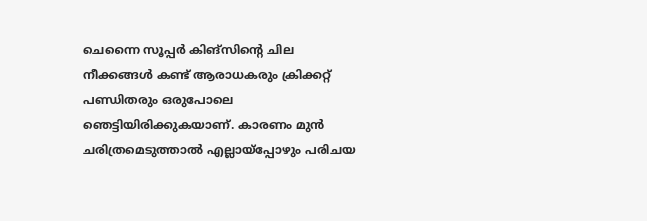ചെന്നൈ സൂപ്പര്‍ കിങ്‌സിന്റെ ചില നീക്കങ്ങള്‍ കണ്ട് ആരാധകരും ക്രിക്കറ്റ് പണ്ഡിതരും ഒരുപോലെ ഞെട്ടിയിരിക്കുകയാണ്. കാരണം മുന്‍ ചരിത്രമെടുത്താല്‍ എല്ലായ്‌പ്പോഴും പരിചയ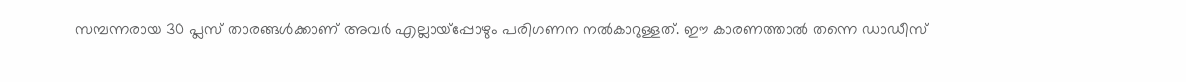സമ്പന്നരായ 30 പ്ലസ് താരങ്ങള്‍ക്കാണ് അവര്‍ എല്ലായ്‌പ്പോഴും പരിഗണന നല്‍കാറുള്ളത്. ഈ കാരണത്താല്‍ തന്നെ ഡാഡീസ്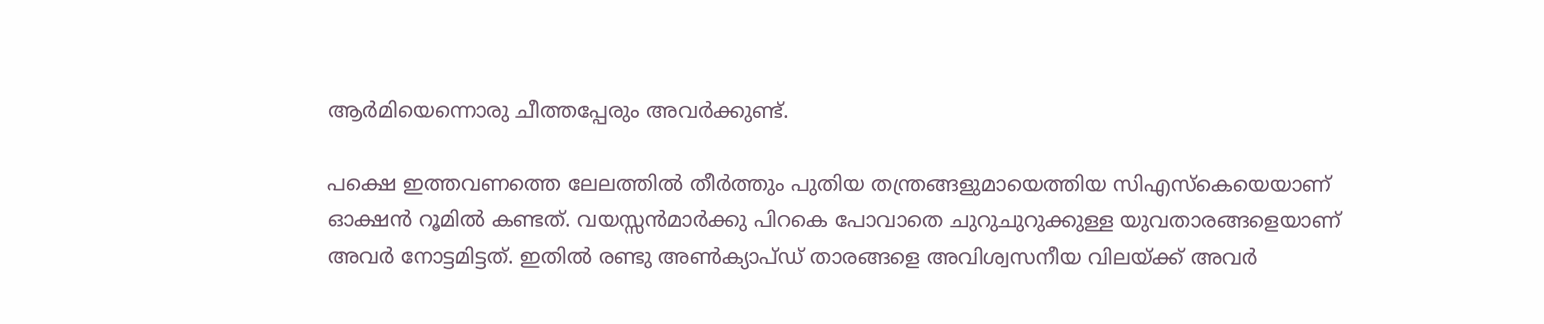ആര്‍മിയെന്നൊരു ചീത്തപ്പേരും അവര്‍ക്കുണ്ട്.

പക്ഷെ ഇത്തവണത്തെ ലേലത്തില്‍ തീര്‍ത്തും പുതിയ തന്ത്രങ്ങളുമായെത്തിയ സിഎസ്‌കെയെയാണ് ഓക്ഷന്‍ റൂമില്‍ കണ്ടത്. വയസ്സന്‍മാര്‍ക്കു പിറകെ പോവാതെ ചുറുചുറുക്കുള്ള യുവതാരങ്ങളെയാണ് അവര്‍ നോട്ടമിട്ടത്. ഇതില്‍ രണ്ടു അണ്‍ക്യാപ്ഡ് താരങ്ങളെ അവിശ്വസനീയ വിലയ്ക്ക് അവര്‍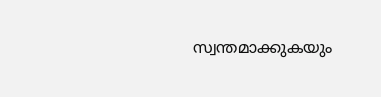സ്വന്തമാക്കുകയും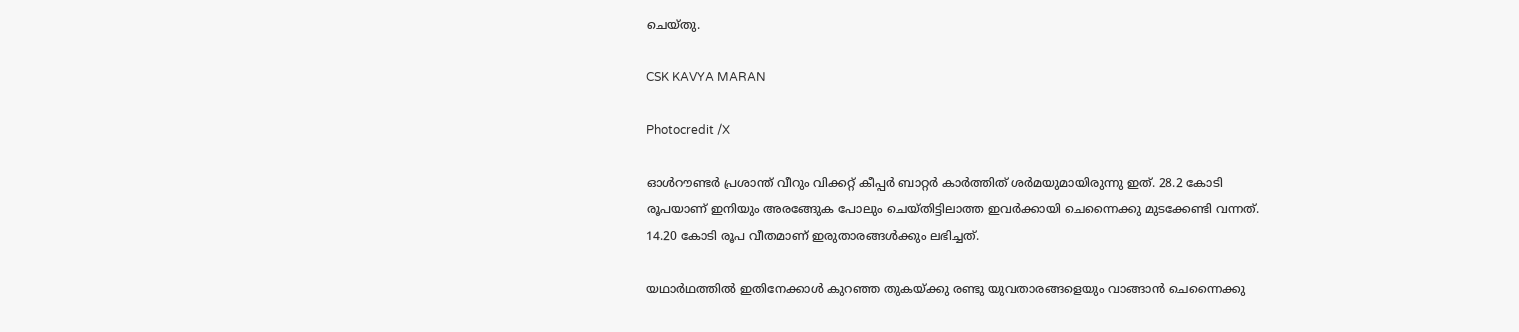ചെയ്തു.

CSK KAVYA MARAN

Photocredit /X

ഓള്‍റൗണ്ടര്‍ പ്രശാന്ത് വീറും വിക്കറ്റ് കീപ്പര്‍ ബാറ്റര്‍ കാര്‍ത്തിത് ശര്‍മയുമായിരുന്നു ഇത്. 28.2 കോടി രൂപയാണ് ഇനിയും അരങ്ങേുക പോലും ചെയ്തിട്ടിലാത്ത ഇവര്‍ക്കായി ചെന്നൈക്കു മുടക്കേണ്ടി വന്നത്. 14.20 കോടി രൂപ വീതമാണ് ഇരുതാരങ്ങള്‍ക്കും ലഭിച്ചത്.

യഥാര്‍ഥത്തില്‍ ഇതിനേക്കാള്‍ കുറഞ്ഞ തുകയ്ക്കു രണ്ടു യുവതാരങ്ങളെയും വാങ്ങാന്‍ ചെന്നൈക്കു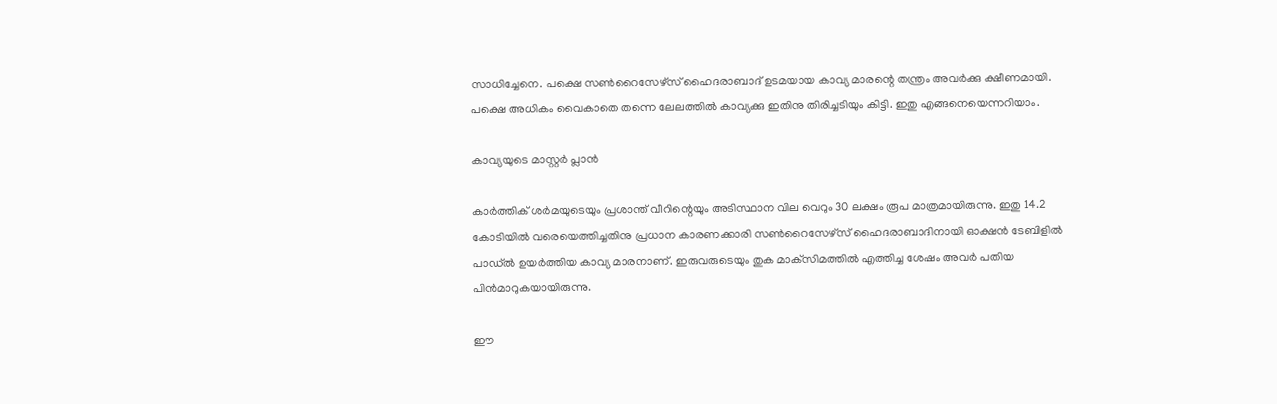സാധിച്ചേനെ. പക്ഷെ സണ്‍റൈസേഴ്‌സ് ഹൈദരാബാദ് ഉടമയായ കാവ്യ മാരന്റെ തന്ത്രം അവര്‍ക്കു ക്ഷീണമായി. പക്ഷെ അധികം വൈകാതെ തന്നെ ലേലത്തില്‍ കാവ്യക്കു ഇതിനു തിരിച്ചടിയും കിട്ടി. ഇതു എങ്ങനെയെന്നറിയാം.

കാവ്യയുടെ മാസ്റ്റര്‍ പ്ലാന്‍

കാര്‍ത്തിക് ശര്‍മയുടെയും പ്രശാന്ത് വീറിന്റെയും അടിസ്ഥാന വില വെറും 30 ലക്ഷം രൂപ മാത്രമായിരുന്നു. ഇതു 14.2 കോടിയില്‍ വരെയെത്തിച്ചതിനു പ്രധാന കാരണക്കാരി സണ്‍റൈസേഴ്‌സ് ഹൈദരാബാദിനായി ഓക്ഷന്‍ ടേബിളില്‍ പാഡ്ല്‍ ഉയര്‍ത്തിയ കാവ്യ മാരനാണ്. ഇരുവരുടെയും തുക മാക്‌സിമത്തില്‍ എത്തിച്ച ശേഷം അവര്‍ പതിയ പിന്‍മാറുകയായിരുന്നു.

ഈ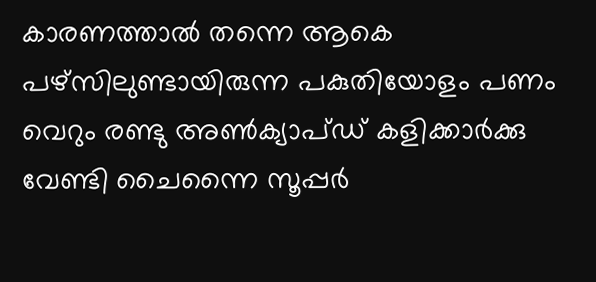കാരണത്താല്‍ തന്നെ ആകെ പഴ്‌സിലുണ്ടായിരുന്ന പകുതിയോളം പണം വെറും രണ്ടു അണ്‍ക്യാപ്ഡ് കളിക്കാര്‍ക്കു വേണ്ടി ചൈന്നൈ സൂപ്പര്‍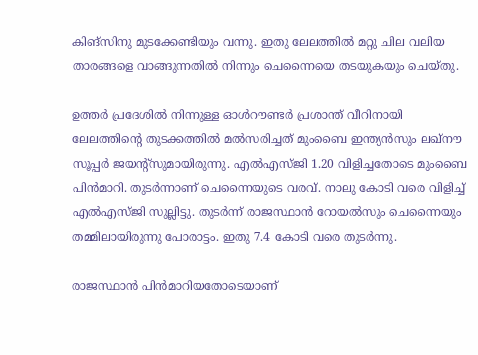കിങ്‌സിനു മുടക്കേണ്ടിയും വന്നു. ഇതു ലേലത്തില്‍ മറ്റു ചില വലിയ താരങ്ങളെ വാങ്ങുന്നതില്‍ നിന്നും ചെന്നൈയെ തടയുകയും ചെയ്തു.

ഉത്തര്‍ പ്രദേശില്‍ നിന്നുള്ള ഓള്‍റൗണ്ടര്‍ പ്രശാന്ത് വീറിനായി ലേലത്തിന്റെ തുടക്കത്തില്‍ മല്‍സരിച്ചത് മുംബൈ ഇന്ത്യന്‍സും ലഖ്‌നൗ സൂപ്പര്‍ ജയന്റ്‌സുമായിരുന്നു. എല്‍എസ്ജി 1.20 വിളിച്ചതോടെ മുംബൈ പിന്‍മാറി. തുടര്‍ന്നാണ് ചെന്നൈയുടെ വരവ്. നാലു കോടി വരെ വിളിച്ച് എല്‍എസ്ജി സുല്ലിട്ടു. തുടര്‍ന്ന് രാജസ്ഥാന്‍ റോയല്‍സും ചെന്നൈയും തമ്മിലായിരുന്നു പോരാട്ടം. ഇതു 7.4 കോടി വരെ തുടര്‍ന്നു.

രാജസ്ഥാന്‍ പിന്‍മാറിയതോടെയാണ്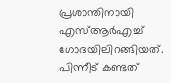പ്രശാന്തിനായി എസ്ആര്‍എച്ച് ഗോദയിലിറങ്ങിയത്. പിന്നീട് കണ്ടത്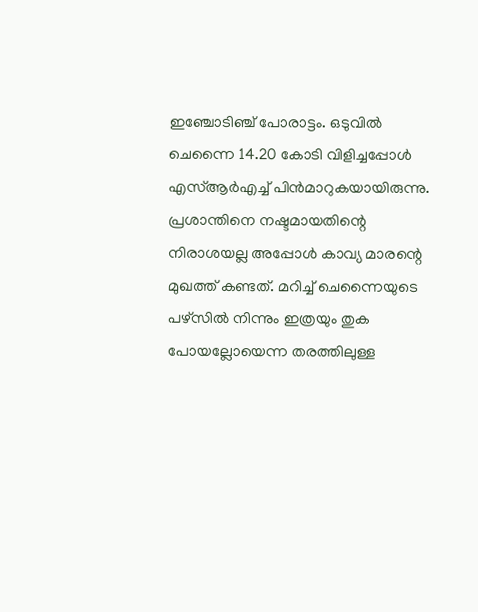ഇഞ്ചോടിഞ്ച് പോരാട്ടം. ഒടുവില്‍ ചെന്നൈ 14.20 കോടി വിളിച്ചപ്പോള്‍ എസ്ആര്‍എച്ച് പിന്‍മാറുകയായിരുന്നു. പ്രശാന്തിനെ നഷ്ടമായതിന്റെ നിരാശയല്ല അപ്പോള്‍ കാവ്യ മാരന്റെ മുഖത്ത് കണ്ടത്. മറിച്ച് ചെന്നൈയുടെ പഴ്‌സില്‍ നിന്നും ഇത്രയും തുക പോയല്ലോയെന്ന തരത്തിലുള്ള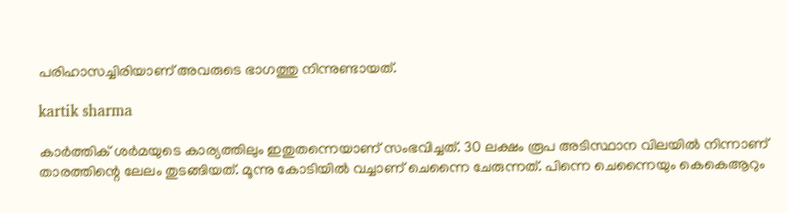പരിഹാസച്ചിരിയാണ് അവരുടെ ഭാഗത്തു നിന്നുണ്ടായത്.

kartik sharma

കാര്‍ത്തിക് ശര്‍മയുടെ കാര്യത്തിലും ഇതുതന്നെയാണ് സംഭവിച്ചത്. 30 ലക്ഷം രൂപ അടിസ്ഥാന വിലയില്‍ നിന്നാണ് താരത്തിന്റെ ലേലം തുടങ്ങിയത്. മൂന്നു കോടിയില്‍ വച്ചാണ് ചെന്നൈ ചേരുന്നത്. പിന്നെ ചെന്നൈയും കെകെആറും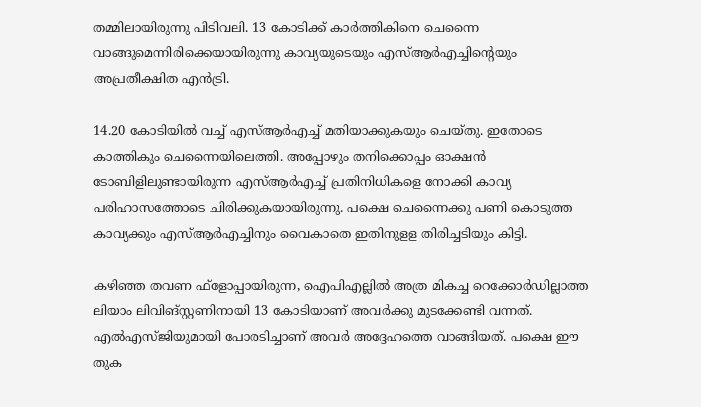തമ്മിലായിരുന്നു പിടിവലി. 13 കോടിക്ക് കാര്‍ത്തികിനെ ചെന്നൈ വാങ്ങുമെന്നിരിക്കെയായിരുന്നു കാവ്യയുടെയും എസ്ആര്‍എച്ചിന്റെയും അപ്രതീക്ഷിത എന്‍ട്രി.

14.20 കോടിയില്‍ വച്ച് എസ്ആര്‍എച്ച് മതിയാക്കുകയും ചെയ്തു. ഇതോടെ കാത്തികും ചെന്നൈയിലെത്തി. അപ്പോഴും തനിക്കൊപ്പം ഓക്ഷന്‍ ടോബിളിലുണ്ടായിരുന്ന എസ്ആര്‍എച്ച് പ്രതിനിധികളെ നോക്കി കാവ്യ പരിഹാസത്തോടെ ചിരിക്കുകയായിരുന്നു. പക്ഷെ ചെന്നൈക്കു പണി കൊടുത്ത കാവ്യക്കും എസ്ആര്‍എച്ചിനും വൈകാതെ ഇതിനുളള തിരിച്ചടിയും കിട്ടി.

കഴിഞ്ഞ തവണ ഫ്‌ളോപ്പായിരുന്ന, ഐപിഎല്ലില്‍ അത്ര മികച്ച റെക്കോര്‍ഡില്ലാത്ത ലിയാം ലിവിങ്‌സ്റ്റണിനായി 13 കോടിയാണ് അവര്‍ക്കു മുടക്കേണ്ടി വന്നത്. എല്‍എസ്ജിയുമായി പോരടിച്ചാണ് അവര്‍ അദ്ദേഹത്തെ വാങ്ങിയത്. പക്ഷെ ഈ തുക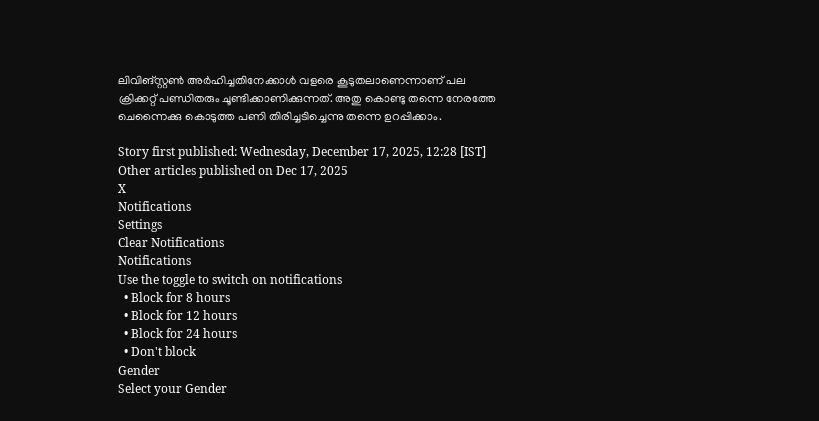ലിവിങ്സ്റ്റണ്‍ അര്‍ഹിച്ചതിനേക്കാള്‍ വളരെ കൂടുതലാണെന്നാണ് പല ക്രിക്കറ്റ് പണ്ഡിതരും ചൂണ്ടിക്കാണിക്കുന്നത്. അതു കൊണ്ടു തന്നെ നേരത്തേ ചെന്നൈക്കു കൊടുത്ത പണി തിരിച്ചടിച്ചെന്നു തന്നെ ഉറപ്പിക്കാം.

Story first published: Wednesday, December 17, 2025, 12:28 [IST]
Other articles published on Dec 17, 2025
X
Notifications
Settings
Clear Notifications
Notifications
Use the toggle to switch on notifications
  • Block for 8 hours
  • Block for 12 hours
  • Block for 24 hours
  • Don't block
Gender
Select your Gender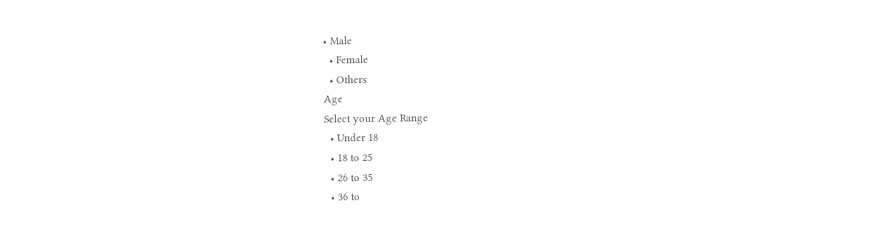• Male
  • Female
  • Others
Age
Select your Age Range
  • Under 18
  • 18 to 25
  • 26 to 35
  • 36 to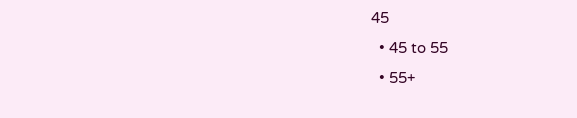45
  • 45 to 55
  • 55+